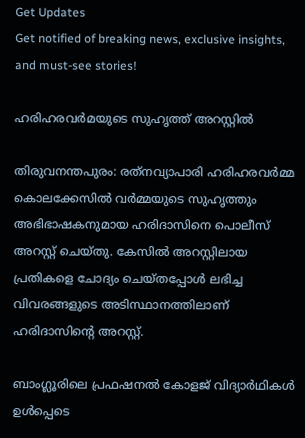Get Updates
Get notified of breaking news, exclusive insights, and must-see stories!

ഹരിഹരവര്‍മയുടെ സുഹൃത്ത് അറസ്റ്റില്‍

തിരുവനന്തപുരം: രത്‌നവ്യാപാരി ഹരിഹരവര്‍മ്മ കൊലക്കേസില്‍ വര്‍മ്മയുടെ സുഹൃത്തും അഭിഭാഷകനുമായ ഹരിദാസിനെ പൊലീസ് അറസ്റ്റ് ചെയ്തു. കേസില്‍ അറസ്റ്റിലായ പ്രതികളെ ചോദ്യം ചെയ്തപ്പോള്‍ ലഭിച്ച വിവരങ്ങളുടെ അടിസ്ഥാനത്തിലാണ് ഹരിദാസിന്റെ അറസ്റ്റ്.

ബാംഗ്ലൂരിലെ പ്രഫഷനല്‍ കോളജ് വിദ്യാര്‍ഥികള്‍ ഉള്‍പ്പെടെ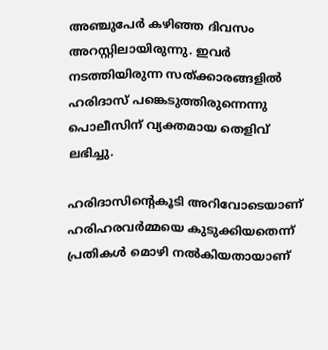അഞ്ചുപേര്‍ കഴിഞ്ഞ ദിവസം അറസ്റ്റിലായിരുന്നു. ഇവര്‍ നടത്തിയിരുന്ന സത്ക്കാരങ്ങളില്‍ ഹരിദാസ് പങ്കെടുത്തിരുന്നെന്നു പൊലീസിന് വ്യക്തമായ തെളിവ് ലഭിച്ചു.

ഹരിദാസിന്റെകൂടി അറിവോടെയാണ് ഹരിഹരവര്‍മ്മയെ കുടുക്കിയതെന്ന് പ്രതികള്‍ മൊഴി നല്‍കിയതായാണ്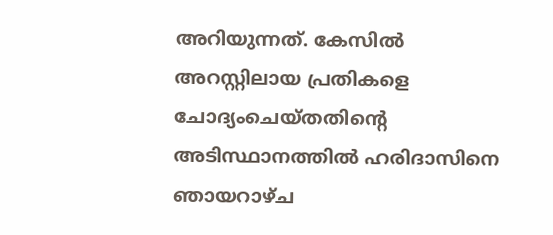അറിയുന്നത്. കേസില്‍ അറസ്റ്റിലായ പ്രതികളെ ചോദ്യംചെയ്തതിന്റെ അടിസ്ഥാനത്തില്‍ ഹരിദാസിനെ ഞായറാഴ്ച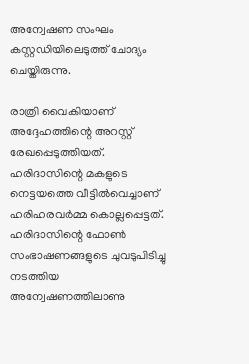അന്വേഷണ സംഘം കസ്റ്റഡിയിലെടുത്ത് ചോദ്യം ചെയ്തിരുന്നു.

രാത്രി വൈകിയാണ് അദ്ദേഹത്തിന്റെ അറസ്റ്റ് രേഖപ്പെടുത്തിയത്. ഹരിദാസിന്റെ മകളുടെ നെട്ടയത്തെ വീട്ടില്‍വെച്ചാണ് ഹരിഹരവര്‍മ്മ കൊല്ലപ്പെട്ടത്. ഹരിദാസിന്റെ ഫോണ്‍ സംഭാഷണങ്ങളുടെ ചുവടുപിടിച്ചു നടത്തിയ അന്വേഷണത്തിലാണു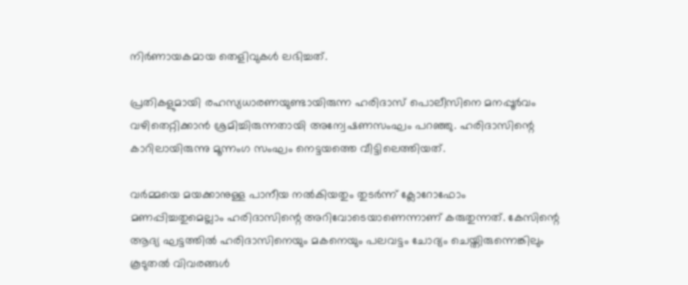നിര്‍ണായകമായ തെളിവുകള്‍ ലഭിച്ചത്.

പ്രതികളുമായി രഹസ്യധാരണയുണ്ടായിരുന്ന ഹരിദാസ് പൊലീസിനെ മനപ്പൂര്‍വം വഴിതെറ്റിക്കാന്‍ ശ്രമിച്ചിരുന്നതായി അന്വേഷണസംഘം പറഞ്ഞു. ഹരിദാസിന്റെ കാറിലായിരുന്നു മൂന്നംഗ സംഘം നെട്ടയത്തെ വീട്ടിലെത്തിയത്.

വര്‍മ്മയെ മയക്കാനുള്ള പാനീയ നല്‍കിയതും തുടര്‍ന്ന് ക്ലോറോഫോം മണപ്പിച്ചതുമെല്ലാം ഹരിദാസിന്റെ അറിവോടെയാണെന്നാണ് കരുതുന്നത്. കേസിന്റെ ആദ്യ ഘട്ടത്തില്‍ ഹരിദാസിനെയും മകനെയും പലവട്ടം ചോദ്യം ചെയ്തിരുന്നെങ്കിലും കൂടുതല്‍ വിവരങ്ങള്‍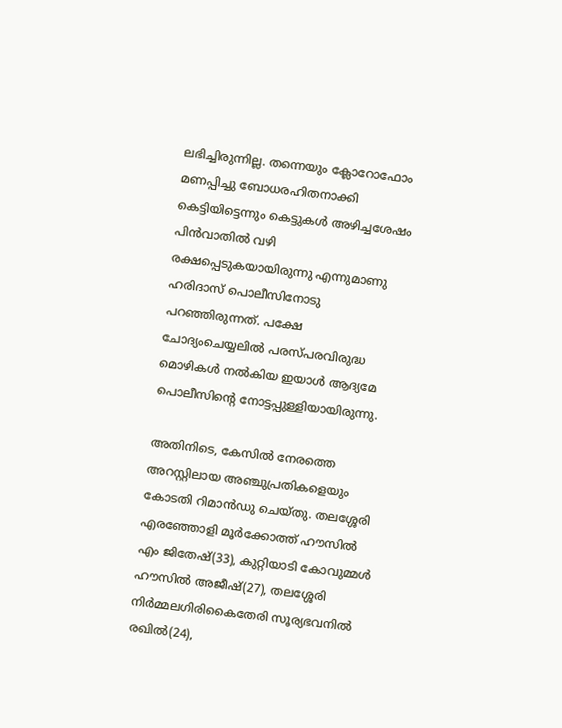ലഭിച്ചിരുന്നില്ല. തന്നെയും ക്ലോറോഫോം മണപ്പിച്ചു ബോധരഹിതനാക്കി കെട്ടിയിട്ടെന്നും കെട്ടുകള്‍ അഴിച്ചശേഷം പിന്‍വാതില്‍ വഴി രക്ഷപ്പെടുകയായിരുന്നു എന്നുമാണു ഹരിദാസ് പൊലീസിനോടു പറഞ്ഞിരുന്നത്. പക്ഷേ ചോദ്യംചെയ്യലില്‍ പരസ്പരവിരുദ്ധ മൊഴികള്‍ നല്‍കിയ ഇയാള്‍ ആദ്യമേ പൊലീസിന്റെ നോട്ടപ്പുള്ളിയായിരുന്നു.

അതിനിടെ, കേസില്‍ നേരത്തെ അറസ്റ്റിലായ അഞ്ചുപ്രതികളെയും കോടതി റിമാന്‍ഡു ചെയ്തു. തലശ്ശേരി എരഞ്ഞോളി മൂര്‍ക്കോത്ത് ഹൗസില്‍ എം ജിതേഷ്(33), കുറ്റിയാടി കോവുമ്മള്‍ ഹൗസില്‍ അജീഷ്(27), തലശ്ശേരി നിര്‍മ്മലഗിരികൈതേരി സൂര്യഭവനില്‍ രഖില്‍(24),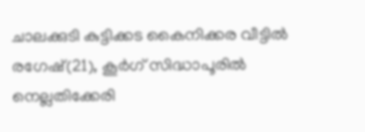ചാലക്കുടി കുട്ടിക്കട കൈനിക്കര വീട്ടില്‍ രഗേഷ്(21), കൂര്‍ഗ് സിദ്ധാപൂരില്‍ നെല്ലതിക്കേരി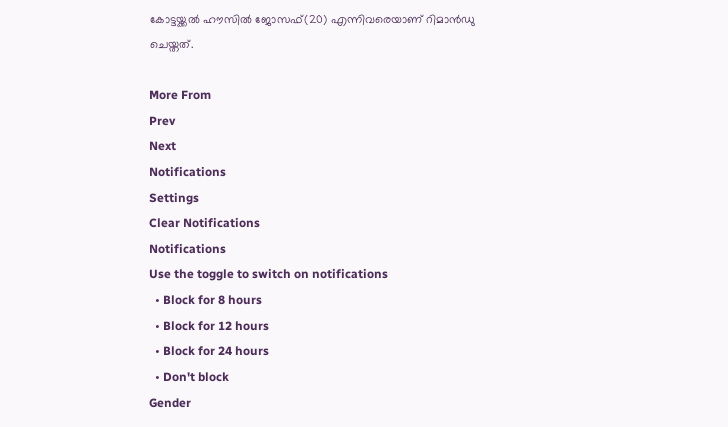കോട്ടയ്ക്കല്‍ ഹൗസില്‍ ജോസഫ്(20) എന്നിവരെയാണ് റിമാന്‍ഡു ചെയ്തത്.

More From
Prev
Next
Notifications
Settings
Clear Notifications
Notifications
Use the toggle to switch on notifications
  • Block for 8 hours
  • Block for 12 hours
  • Block for 24 hours
  • Don't block
Gender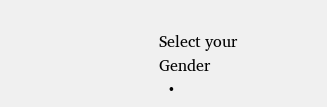Select your Gender
  •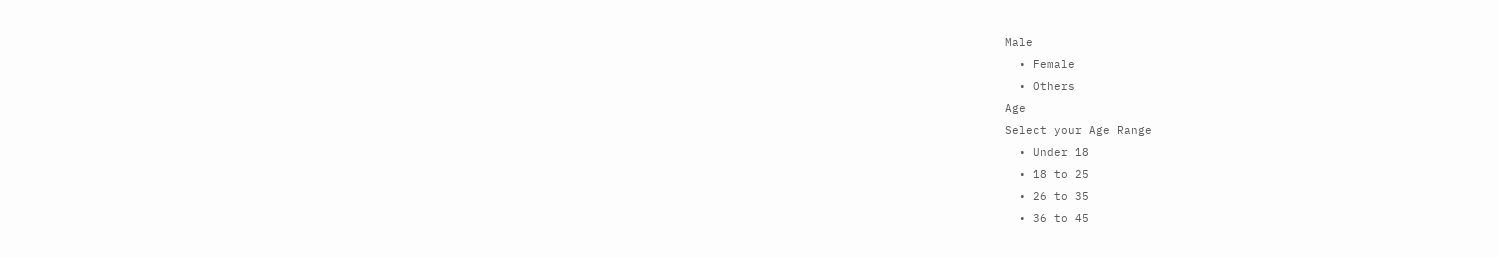Male
  • Female
  • Others
Age
Select your Age Range
  • Under 18
  • 18 to 25
  • 26 to 35
  • 36 to 45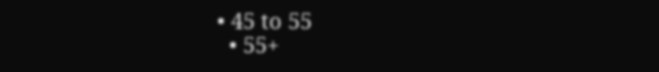• 45 to 55
  • 55+